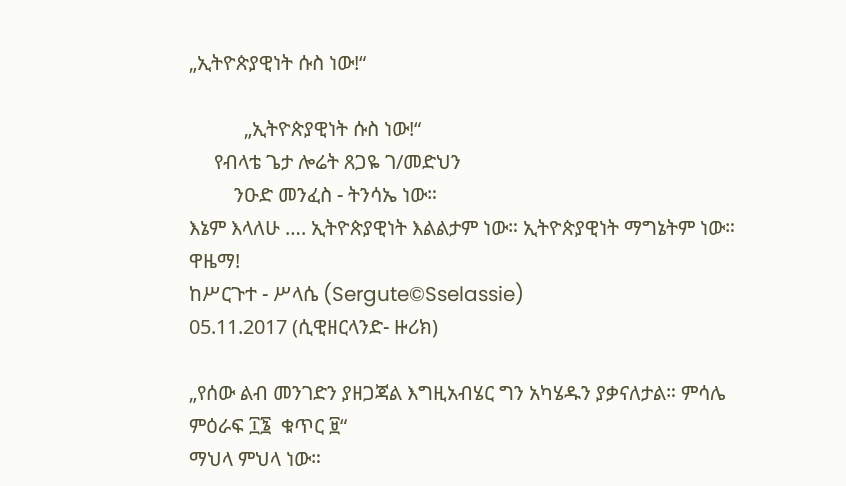„ኢትዮጵያዊነት ሱስ ነው!“

           „ኢትዮጵያዊነት ሱስ ነው!“
     የብላቴ ጌታ ሎሬት ጸጋዬ ገ/መድህን
         ንዑድ መንፈስ - ትንሳኤ ነው።
እኔም እላለሁ …. ኢትዮጵያዊነት እልልታም ነው። ኢትዮጵያዊነት ማግኔትም ነው። ዋዜማ!
ከሥርጉተ - ሥላሴ (Sergute©Sselassie)
05.11.2017 (ሲዊዘርላንድ- ዙሪክ)

„የሰው ልብ መንገድን ያዘጋጃል እግዚአብሄር ግን አካሄዱን ያቃናለታል። ምሳሌ ምዕራፍ ፲፮  ቁጥር ፱“
ማህላ ምህላ ነው።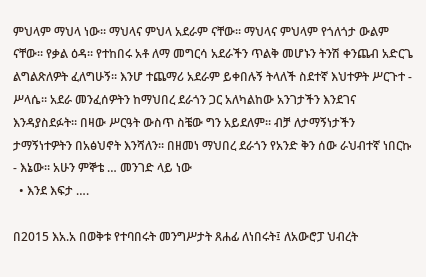ምህላም ማህላ ነው። ማህላና ምህላ አደራም ናቸው። ማህላና ምህላም የጎለጎታ ውልም ናቸው። የቃል ዕዳ። የተከበሩ አቶ ለማ መግርሳ አደራችን ጥልቅ መሆኑን ትንሽ ቀንጨብ አድርጌ ልግልጽለዎት ፈለግሁኝ። እንሆ ተጨማሪ አደራም ይቀበሉኝ ትላለች ስደተኛ እህተዎት ሥርጉተ - ሥላሴ። አደራ መንፈሰዎትን ከማህበረ ደራጎን ጋር አለካልከው አንገታችን እንደገና እንዳያስደፉት። በዛው ሥርዓት ውስጥ ስቼው ግን አይደለም። ብቻ ለታማኝነታችን ታማኝነተዎትን በአፅህኖት እንሻለን። በዘመነ ማህበረ ደራጎን የአንድ ቅን ሰው ራህብተኛ ነበርኩ - እኔው። አሁን ምኞቴ … መንገድ ላይ ነው
  • እንደ እፍታ ….

በ2015 እአ.አ በወቅቱ የተባበሩት መንግሥታት ጸሐፊ ለነበሩት፤ ለአውሮፓ ህብረት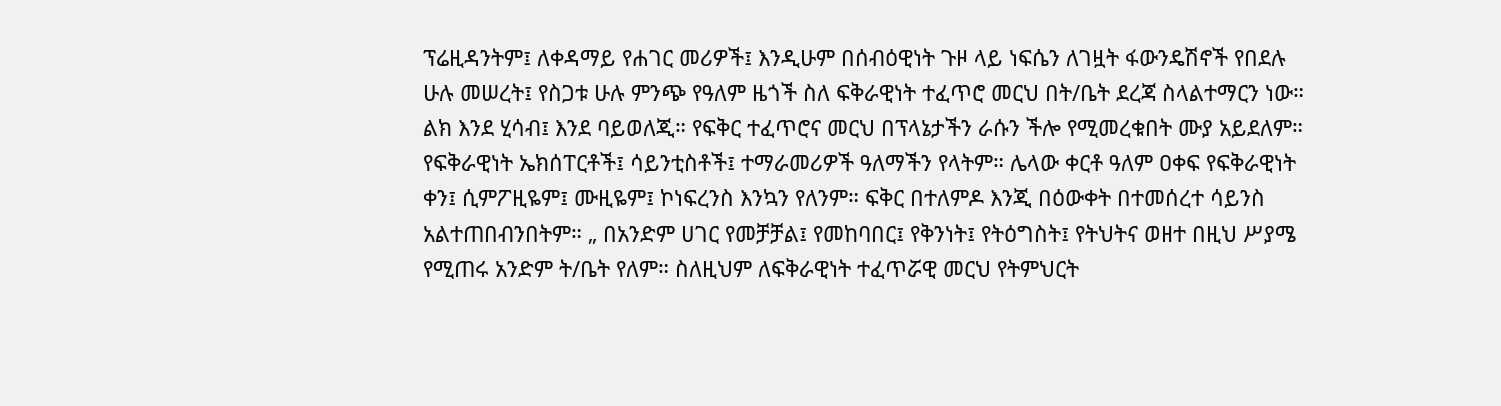ፕሬዚዳንትም፤ ለቀዳማይ የሐገር መሪዎች፤ እንዲሁም በሰብዕዊነት ጉዞ ላይ ነፍሴን ለገዟት ፋውንዴሽኖች የበደሉ ሁሉ መሠረት፤ የስጋቱ ሁሉ ምንጭ የዓለም ዜጎች ስለ ፍቅራዊነት ተፈጥሮ መርህ በት/ቤት ደረጃ ስላልተማርን ነው። ልክ እንደ ሂሳብ፤ እንደ ባይወለጂ። የፍቅር ተፈጥሮና መርህ በፕላኔታችን ራሱን ችሎ የሚመረቁበት ሙያ አይደለም። የፍቅራዊነት ኤክሰፐርቶች፤ ሳይንቲስቶች፤ ተማራመሪዎች ዓለማችን የላትም። ሌላው ቀርቶ ዓለም ዐቀፍ የፍቅራዊነት ቀን፤ ሲምፖዚዬም፤ ሙዚዬም፤ ኮነፍረንስ እንኳን የለንም። ፍቅር በተለምዶ እንጂ በዕውቀት በተመሰረተ ሳይንስ አልተጠበብንበትም። „ በአንድም ሀገር የመቻቻል፤ የመከባበር፤ የቅንነት፤ የትዕግስት፤ የትህትና ወዘተ በዚህ ሥያሜ የሚጠሩ አንድም ት/ቤት የለም። ስለዚህም ለፍቅራዊነት ተፈጥሯዊ መርህ የትምህርት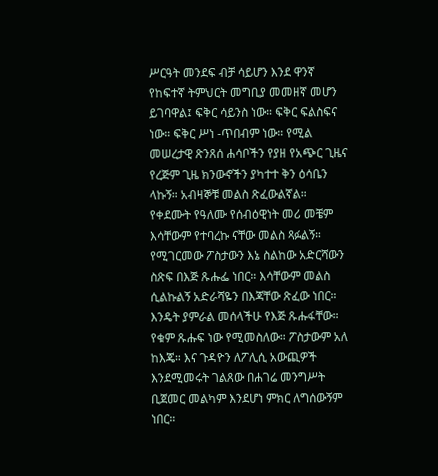ሥርዓት መንደፍ ብቻ ሳይሆን እንደ ዋንኛ የከፍተኛ ትምህርት መግቢያ መመዘኛ መሆን ይገባዋል፤ ፍቅር ሳይንስ ነው። ፍቅር ፍልስፍና ነው። ፍቅር ሥነ -ጥበብም ነው። የሚል መሠረታዊ ጽንጸሰ ሐሳቦችን የያዘ የአጭር ጊዜና የረጅም ጊዜ ክንውኖችን ያካተተ ቅን ዕሳቤን ላኩኝ። አብዛኞቹ መልስ ጽፈውልኛል። የቀደሙት የዓለሙ የሰብዕዊነት መሪ መቼም እሳቸውም የተባረኩ ናቸው መልስ ጻፉልኝ። የሚገርመው ፖስታውን እኔ ስልከው አድርሻውን ስጽፍ በእጅ ጹሑፌ ነበር። እሳቸውም መልስ ሲልኩልኝ አድራሻዬን በእጃቸው ጽፈው ነበር። እንዴት ያምራል መሰላችሁ የእጅ ጹሑፋቸው። የቁም ጹሑፍ ነው የሚመስለው። ፖስታውም አለ ከእጄ። እና ጉዳዮን ለፖሊሲ አውጪዎች እንደሚመሩት ገልጸው በሐገሬ መንግሥት ቢጀመር መልካም እንደሆነ ምክር ለግሰውኝም ነበር።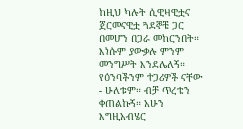ከዚህ ካሉት ሲዊዛዊቷና ጀርመናዊቷ ጓደኞቼ ጋር በመሆን በጋራ መከርንበት። እነሱም ያውቃሉ ምንም መንግሥት እንደሌለኝ። የዕንባችንም ተጋሪዎች ናቸው - ሁለቱም። ብቻ ጥረቴን ቀጠልኩኝ። አሁን እግዚአብሄር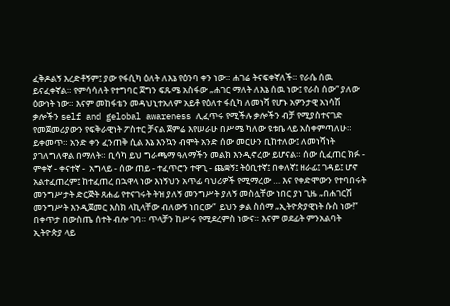ፈቅዶልኝ እረድቶኝም፤ ያው የፋሲካ ዕለት ለእኔ የዕንባ ቀን ነው። ሐገሬ ትናፍቀኛለች። የራሴ ሰዉ ይናፈቀኛል። የምሳሳለት የተግባር ጀግን ፍጹሜ አስፋው „ሐገር ማለት ለእኔ ሰዉ ነው፤ የራስ ሰው“ ያለው ዕውነት ነው። እናም መከፋቴን መዳህኒተአለም አይቶ የዕለተ ፋሲካ ለመነሻ የሆኑ አዎንታዊ አነሳሽ ቃሎችን self and gelobal awareness ሊፈጥሩ የሚችሉ ቃሎችን ብቻ የሚያስተናገድ የመጀመሪያውን የፍቅራዊነት ፖስተር ቻናል ጀምሬ እየሠራሁ በሥሜ ካለው ዩቱቤ ላይ አስቀምጣለሁ። ይቀመጥ። አንድ ቀን ፈንጠቅ ሲል እኔ እንኳን ብሞት አንድ ሰው መርሁን ቢከተለው፤ ለመነሻነት ያገለግለዋል በማለት። ቢሳካ ይህ ግራጫማ ዓለማችን መልክ እንዲኖረው ይሆናል። ሰው ሲፈጠር ክፉ - ምቀኛ - ቀናተኛ -  አግላይ - ሰው ጠይ - ተፈጥሮን ተዋጊ - ጨቋኝ፤ ትዕቢተኛ፤ በቀለኛ፤ ዘራፊ፤ ገዳይ፤ ሆኖ አልተፈጠረም፤ ከተፈጠረ በኋዋላ ነው እነኝህን አጥፊ ባህሪዎች የሚማረው … እና የቀድሞውን የተባበሩት መንግሥታት ድርጅት ጸሐፊ የተናገሩት ትዝ ያለኝ መንግሥት ያለኝ መስሏቸው ነበር ያነ ጊዜ „በሐገርሽ መንግሥት እንዲጀመር እስክ ላኪላቸው ብለውኝ ነበርው“  ይህን ቃል ስሰማ „ኢትዮጵያዊነት ሱስ ነው!“ በቀጥታ በውስጤ ሰተት ብሎ ገባ። ጥላቻን ከሥሩ የሚደረምስ ነውና። እናም ወደፊት ምንአልባት ኢትዮጵያ ላይ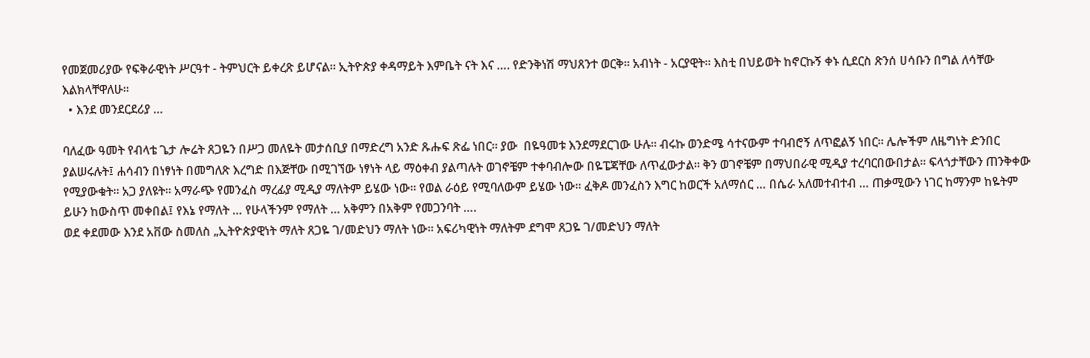የመጀመሪያው የፍቅራዊነት ሥርዓተ - ትምህርት ይቀረጽ ይሆናል። ኢትዮጵያ ቀዳማይት እምቤት ናት እና …. የድንቅነሽ ማህጸንተ ወርቅ። አብነት - አርያዊት። እስቲ በህይወት ከኖርኩኝ ቀኑ ሲደርስ ጽንሰ ሀሳቡን በግል ለሳቸው እልክላቸዋለሁ።
  • እንደ መንደርደሪያ …

ባለፈው ዓመት የብላቴ ጌታ ሎሬት ጸጋዬን በሥጋ መለዬት መታሰቢያ በማድረግ አንድ ጹሑፍ ጽፌ ነበር። ያው  በዬዓመቱ እንደማደርገው ሁሉ። ብሩኩ ወንድሜ ሳተናውም ተባብሮኝ ለጥፎልኝ ነበር። ሌሎችም ለዜግነት ድንበር ያልሠሩሉት፤ ሐሳብን በነፃነት በመግለጽ እረግድ በእጅቸው በሚገኘው ነፃነት ላይ ማዕቀብ ያልጣሉት ወገኖቼም ተቀባብሎው በዬፔጃቸው ለጥፈውታል። ቅን ወገኖቼም በማህበራዊ ሚዲያ ተረባርበውበታል። ፍላጎታቸውን ጠንቅቀው የሚያውቁት። አጋ ያለዩት። አማራጭ የመንፈስ ማረፊያ ሚዲያ ማለትም ይሄው ነው። የወል ራዕይ የሚባለውም ይሄው ነው። ፈቅዶ መንፈስን እግር ከወርች አለማሰር … በሴራ አለመተብተብ … ጠቃሚውን ነገር ከማንም ከዬትም ይሁን ከውስጥ መቀበል፤ የእኔ የማለት … የሁላችንም የማለት … አቅምን በአቅም የመጋንባት ….
ወደ ቀደመው እንደ አቨው ስመለስ „ኢትዮጵያዊነት ማለት ጸጋዬ ገ/መድህን ማለት ነው። አፍሪካዊነት ማለትም ደግሞ ጸጋዬ ገ/መድህን ማለት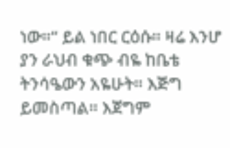ነው።“ ይል ነበር ርዕሱ። ዛሬ እንሆ ያን ራህብ ቁጭ ብዬ ከቤቴ ትንሳዔውን አዬሁት። እጅግ ይመስጣል። እጀግም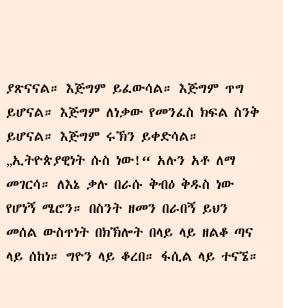ያጽናናል። እጅግም ይፈውሳል። እጅግም ጥግ ይሆናል። እጅግም ለነቃው የመንፈስ ክፍል ስንቅ ይሆናል። እጅግም ሩኽን ይቀድሳል።  „ኢትዮጵያዊነት ሱስ ነው!“ አሉን አቶ ለማ መገርሳ። ለእኔ ቃሉ በራሱ ቅብዕ ቅዱስ ነው የሆነኝ ሜሮን። በስንት ዘመን በራበኝ ይህን መሰል ውስጥነት በክኽሎት በላይ ላይ ዘልቆ ጣና ላይ ሰከነ። ግዮን ላይ ቆረበ። ፋሲል ላይ ተናኜ።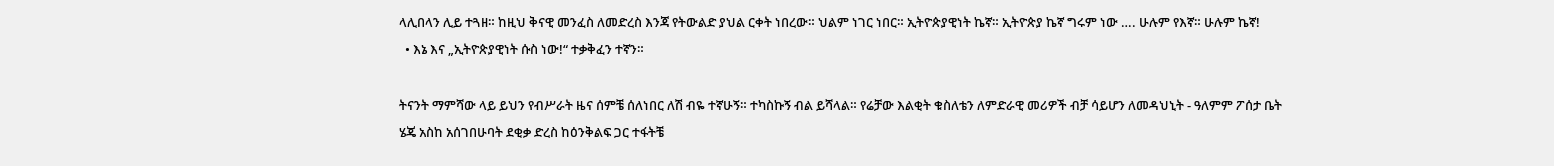ላሊበላን ሊይ ተጓዘ። ከዚህ ቅናዊ መንፈስ ለመድረስ እንጃ የትውልድ ያህል ርቀት ነበረው። ህልም ነገር ነበር። ኢትዮጵያዊነት ኬኛ። ኢትዮጵያ ኬኛ ግሩም ነው …. ሁሉም የእኛ። ሁሉም ኬኛ!
  • እኔ እና „ኢትዮጵያዊነት ሱስ ነው!“ ተቃቅፈን ተኛን።

ትናንት ማምሻው ላይ ይህን የብሥራት ዜና ሰምቼ ሰለነበር ለሽ ብዬ ተኛሁኝ። ተካስኩኝ ብል ይሻላል። የሬቻው እልቂት ቁስለቴን ለምድራዊ መሪዎች ብቻ ሳይሆን ለመዳህኒት - ዓለምም ፖሰታ ቤት ሄጄ አስከ አሰገበሁባት ደቂቃ ድረስ ከዕንቅልፍ ጋር ተፋትቼ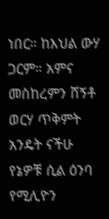ነበር። ከእህል ውሃ ጋርም። አምና መስከረምን ሸኝቶ ወርሃ ጥቅምት አንዴት ናችሁ የኔዎቹ ሲል ዕንባ የሚሊዮን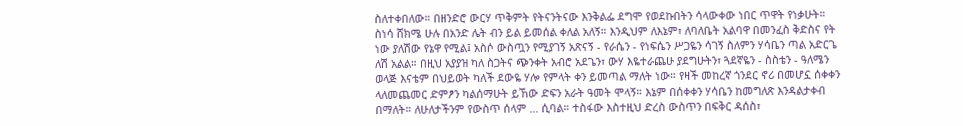ስለተቀበለው። በዘንድሮ ውርሃ ጥቅምት የትናንትናው እንቅልፌ ደግሞ የወደኩበትን ሳላውቀው ነበር ጥዋት የነቃሁት። ስነሳ ሸክሜ ሁሉ በአንድ ሌት ብን ይል ይመሰል ቀለል አለኝ። እንዲህም ለእኔም፣ ለባለቤት አልባዋ በመንፈስ ቅድስና የት ነው ያለሽው የኔዋ የሚል፤ አስሶ ውስጧን የሚያገኝ አጽናኝ - የራሴን - የነፍሴን ሥጋዬን ሳገኝ ስለምን ሃሳቤን ጣል አድርጌ ለሽ አልል። በዚህ አያያዝ ካለ ስጋትና ጭንቀት አብሮ አደጌን፣ ውሃ እዬተራጨሁ ያደግሁትን፣ ጓደኛዬን - ስስቴን - ዓለሜን ወላጅ እናቴም በህይወት ካለች ደውዬ ሃሎ የምላት ቀን ይመጣል ማለት ነው። የዛች መከረኛ ጎንደር ኖሪ በመሆኗ ሰቀቀን ላለመጨመር ድምፆን ካልሰማሁት ይኸው ድፍን አራት ዓመት ሞላኝ። እኔም በሰቀቀን ሃሳቤን ከመግለጽ እንዳልታቀብ በማለት። ለሁለታችንም የውስጥ ሰላም … ሲባል። ተስፋው እስተዚህ ድረስ ውስጥን በፍቅር ዳሰስ፣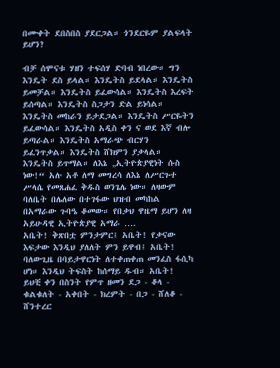በሙቀት ደበስበስ ያደርጋል። ጎንደርዬም ያልፍላት ይሆን?

ብቻ ሰሞናቱ ሃዘን ተፍሰሃ ድባብ ነበረው። ግን እንዴት ደስ ይላል። እንዴትስ ይደላል። እንዴትስ ይመቻል። እንዴትስ ይፈውሳል። እንዴትስ እረፍት ይሰጣል። እንዴትስ ስጋታን ድል ይነሳል። እንዴትስ መከራን ይታደጋል። እንዴትስ ሥርዬትን ይፈውሳል። እንዴትስ አዲስ ቀን ና ወደ እኛ ብሎ ይጣራል። እንዴትስ አማራጭ ብርሃን ይፈንጥቃል። እንዴትስ ሸክምን ያቃላል። እንዴትስ ይጥማል። ለእኔ „ኢትዮጵያዊነት ሱስ ነው!“ አሉ አቶ ለማ መግረሳ ለእኔ ለሥርጉተ ሥላሴ የመጸሐፈ ቅዱስ ወንጌሌ ነው። ለዛውም ባለቤት በሌለው በተገፋው ህዝብ መካከል በአማራው ጉባዔ ቆመው። የበቃህ ዋዜማ ይሆን ለዛ አይሁዳዊ ኢትዮጵያዊ አማራ ….
አቤት! ቅጽበቷ ምንታምር፤ አቤት! የቃናው እፍታው እንዲህ ያለለት ምን ይዋብ፤ አቤት! ባለውጊዜ በባይታዋርነት ለተቀጠቀጠ መንፈስ ፋሲካ ሆነ። እንዲህ ትፍስት ከሰማይ ዱብ። አቤት! ይህቺ ቀን በስንት የምጥ ዘመን ደጋ - ቆላ - ቁልቁለት - አቀበት - ክረምት - በጋ - ሸለቆ - ሸንተረር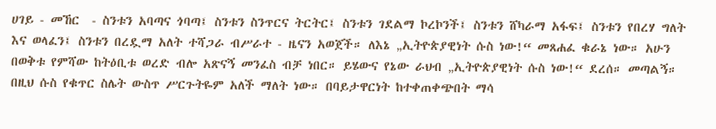ሀገይ - መኸር  - ስንቱን አባጣና ጎባጣ፤ ስንቱን ስንጥርና ትርትር፤ ስንቱን ገደልማ ኮረኮንች፤ ስንቱን ሸካራማ አፋፍ፤ ስንቱን የበረሃ ግለት እና ወላፈን፤ ስንቱን በረዷማ አለት ተሻጋራ ብሥራተ - ዜናን አወጀች። ለእኔ „ኢትዮጵያዊነት ሱስ ነው!“ መጸሐፈ ቁራኔ ነው። አሁን በወቅቱ የምሻው ከትዕቢቱ ወረድ ብሎ አጽናኝ መንፈስ ብቻ ነበር። ይሄውና የኔው ራህብ „ኢትዮጵያዊነት ሱስ ነው!“ ደረሰ። መጣልኝ። በዚህ ሱስ የቁጥር ስሌት ውስጥ ሥርጉትዬም አለች ማለት ነው። በባይታዋርነት ከተቀጠቀጭበት ማሳ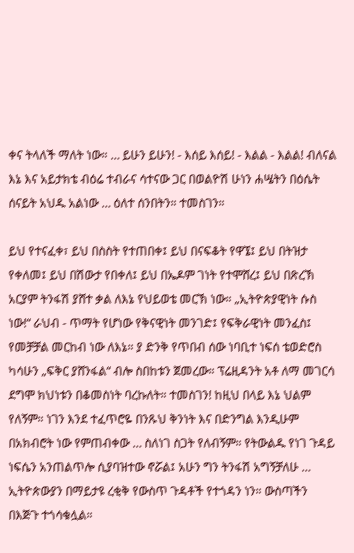ቀና ትላለች ማለት ነው። … ይሁን ይሁን! - እሰይ እሰይ! - እልል - እልል! ብለናል እኔ እና አይታክቴ ብዕሬ ተብራና ሳተናው ጋር በወልዮሽ ሁነን ሐሤትን በዕሴት ሰናይት አህዱ አልነው … ዕለተ ሰንበትን። ተመስገን።

ይህ የተናፈቀ፣ ይህ በስስት የተጠበቀ፤ ይህ በናፍቆት የዋኜ፤ ይህ በትዝታ የቀለመ፤ ይህ በሽውታ የበቀለ፤ ይህ በኤዶም ገነት የተሞሸረ፤ ይህ በጽረኽ አርያም ትንፋሽ ያሸተ ቃል ለእኔ የህይወቴ መርኽ ነው። „ኢትዮጵያዊነት ሱስ ነው!“ ራህብ - ጥማት የሆነው የቅናዊነት መንገድ፤ የፍቅራዊነት መንፈስ፤ የመቻቻል መርከብ ነው ለእኔ። ያ ድንቅ የጥበብ ሰው ነባቢተ ነፍሰ ቴወድሮስ ካሳሁን „ፍቅር ያሸንፋል“ ብሎ ስበከቱን ጀመረው። ፕሬዚዳንት አቶ ለማ መገርሳ ደግሞ ክህነቱን በቆመስነት ባረኩለት። ተመስገን! ከዚህ በላይ እኔ ህልም የለኝም። ነገን እንደ ተፈጥሮዬ በንጹህ ቅንነት እና በድንግል እንዲሁም በአክብሮት ነው የምጠብቀው … ስለነገ ስጋት የለብኝም። የትውልዱ የነገ ጉዳይ ነፍሴን አንጠልጥሎ ሲያባዝተው ኖሯል፤ አሁን ግን ትንፋሽ አግኝቻለሁ … ኢትዮጵውያን በማይታዩ ረቂቅ የውስጥ ጉዳቶች የተጎዳን ነን። ውስጣችን በእጅጉ ተጎሳቁሏል።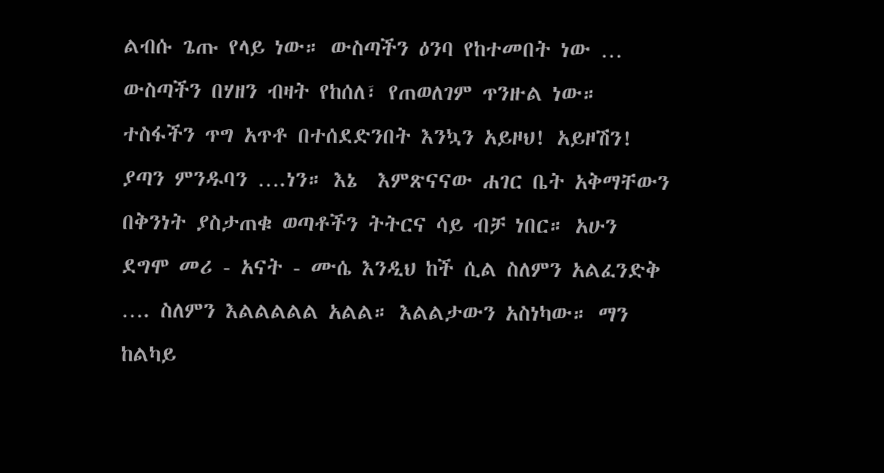ልብሱ ጌጡ የላይ ነው። ውስጣችን ዕንባ የከተመበት ነው … ውስጣችን በሃዘን ብዛት የከሰለ፣ የጠወለገም ጥንዙል ነው። ተስፋችን ጥግ አጥቶ በተሰደድንበት እንኳን አይዞህ! አይዞሽን! ያጣን ምንዱባን ….ነን። እኔ  እምጽናናው ሐገር ቤት አቅማቸውን በቅንነት ያስታጠቁ ወጣቶችን ትትርና ሳይ ብቻ ነበር። አሁን ደግሞ መሪ - አናት - ሙሴ እንዲህ ከች ሲል ስለምን አልፈንድቅ …. ስለምን እልልልልል አልል። እልልታውን አስነካው። ማን ከልካይ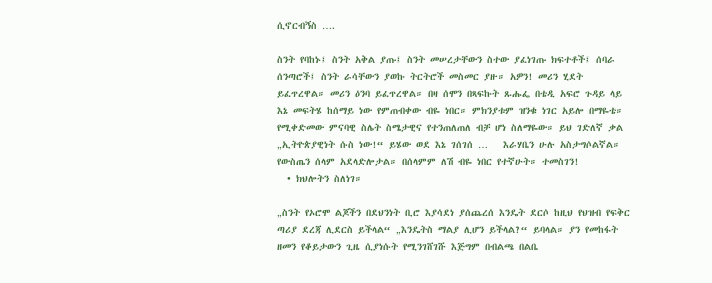ሲኖርብኝስ ….

ስንት የባከኑ፤ ስንት አቅል ያጡ፤ ስንት መሠረታቸውን ስተው ያፈነገጡ ክፍተቶች፤ ሰባራ ሰንጣሮች፤ ስንት ራሳቸውን ያወኩ ትርትሮች መስመር ያዙ። አዎን! መሪን ሂደት ይፈጥረዋል። መሪን ዕንባ ይፈጥረዋል። በዛ ሰሞን በጻፍኩት ጹሑፌ በቴዲ አፍሮ ጉዳይ ላይ እኔ መፍትሄ ከሰማይ ነው የምጠብቀው ብዬ ነበር። ምክንያቱም ዝንቁ ነገር አይሎ በማዬቴ። የሚቀድመው ምናባዊ ስሌት ስሜታዊና የተንጠለጠለ ብቻ ሆነ ስለማዬው። ይህ ገድለኛ ቃል „ኢትዮጵያዊነት ሱስ ነው!“ ይሄው ወደ እኔ ገሰገሰ …   እራሃቤን ሁሉ አስታግሶልኛል። የውስጤን ሰላም አደላድሎታል። በሰላምም ለሽ ብዬ ነበር የተኛሁት። ተመስገን!
  • ክህሎትን ስለነገ።

„ስንት የኦሮሞ ልጆችን በደህንነት ቢሮ እያሳደነ ያሰጨረሰ እንዴት ደርሶ ከዚህ የህዝብ የፍቅር ጣሪያ ደረጃ ሊደርስ ይችላል“ „እንዴትስ ማልያ ሊሆን ይችላል?“ ይባላል። ያን የመከፋት ዘመን የቆይታውን ጊዜ ሲያነሱት የሚንገሸገሹ እጅግም በብልጫ በልቤ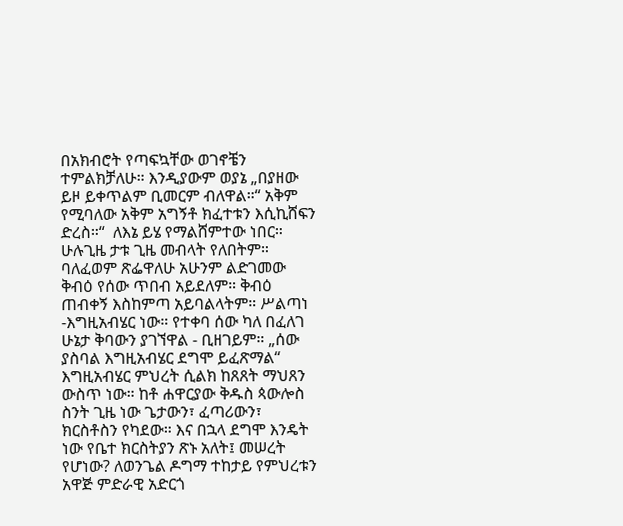በአክብሮት የጣፍኳቸው ወገኖቼን ተምልክቻለሁ። እንዲያውም ወያኔ „በያዘው ይዞ ይቀጥልም ቢመርም ብለዋል።“ አቅም የሚባለው አቅም አግኝቶ ክፈተቱን እሲኪሸፍን ድረስ።“  ለእኔ ይሄ የማልሸምተው ነበር። ሁሉጊዜ ታቱ ጊዜ መብላት የለበትም። ባለፈወም ጽፌዋለሁ አሁንም ልድገመው ቅብዕ የሰው ጥበብ አይደለም። ቅብዕ ጠብቀኝ እስከምጣ አይባልላትም። ሥልጣነ -እግዚአብሄር ነው። የተቀባ ሰው ካለ በፈለገ ሁኔታ ቅባውን ያገኘዋል - ቢዘገይም። „ሰው ያስባል እግዚአብሄር ደግሞ ይፈጽማል“ እግዚአብሄር ምህረት ሲልክ ከጸጸት ማህጸን ውስጥ ነው። ከቶ ሐዋርያው ቅዱስ ጳውሎስ ስንት ጊዜ ነው ጌታውን፣ ፈጣሪውን፣ ክርስቶስን የካደው። እና በኋላ ደግሞ እንዴት ነው የቤተ ክርስትያን ጽኑ አለት፤ መሠረት የሆነው? ለወንጌል ዶግማ ተከታይ የምህረቱን አዋጅ ምድራዊ አድርጎ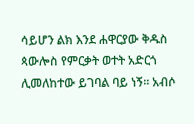ሳይሆን ልክ እንደ ሐዋርያው ቅዱስ ጳውሎስ የምርቃት ወተት አድርጎ ሊመለከተው ይገባል ባይ ነኝ። አብሶ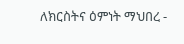ለክርስትና ዕምነት ማህበረ -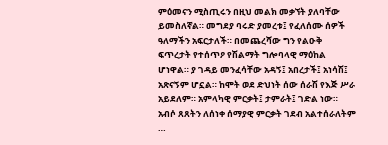ምዕመናን ሚስጢሩን በዚህ መልክ መቃኘት ያለባቸው ይመስለኛል። መግደያ ባሩድ ያመረቱ፤ የፈለሰሙ ሰዎች ዓለማችን አፍርታለች። በመጨረሻው ግን የልዑቅ ፍጥረታት የተሰጥዖ የሽልማት ግሎባላዊ ማዕከል ሆነዋል። ያ ገዳይ መንፈሳቸው አዳኝ፤ አበረታች፤ አነሳሽ፤ አጽናኝም ሆኗል። ከሞት ወደ ድህነት ሰው ሰራሽ የእጅ ሥራ አይደለም። አምላካዊ ምርቃት፤ ታምራት፤ ገድል ነው። አብሶ ጸጸትን ለሰነቀ ሰማያዊ ምርቃት ገደብ አልተሰራለትም …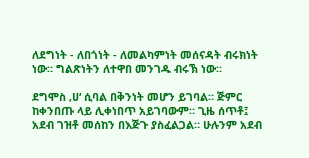ለደግነት - ለበጎነት - ለመልካምነት መሰናዳት ብሩክነት ነው። ግልጽነትን ለተዋበ መንገዱ ብሩኽ ነው።

ደግሞስ ‚ሀ‘ ሲባል በቅንነት መሆን ይገባል። ጅምር ከቀንበጡ ላይ ሊቀነበጥ አይገባውም። ጊዜ ሰጥቶ፤ አደብ ገዝቶ መሰከን በእጅጉ ያስፈልጋል። ሁሉንም አደብ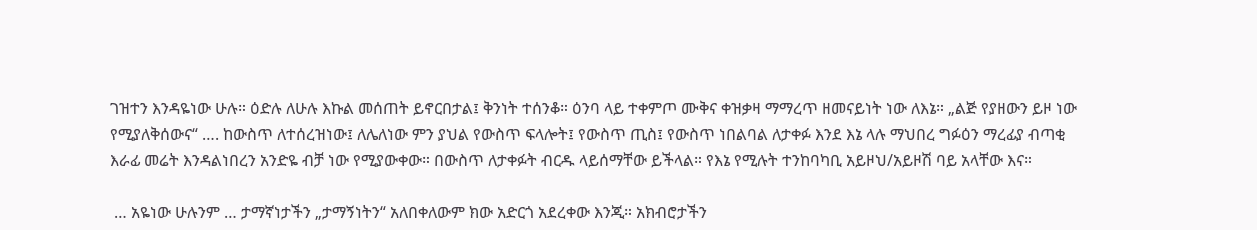ገዝተን እንዳዬነው ሁሉ። ዕድሉ ለሁሉ እኩል መሰጠት ይኖርበታል፤ ቅንነት ተሰንቆ። ዕንባ ላይ ተቀምጦ ሙቅና ቀዝቃዛ ማማረጥ ዘመናይነት ነው ለእኔ። „ልጅ የያዘውን ይዞ ነው የሚያለቅሰውና“ …. ከውስጥ ለተሰረዝነው፤ ለሌለነው ምን ያህል የውስጥ ፍላሎት፤ የውስጥ ጢስ፤ የውስጥ ነበልባል ለታቀፉ እንደ እኔ ላሉ ማህበረ ግፉዕን ማረፊያ ብጣቂ እራፊ መሬት እንዳልነበረን አንድዬ ብቻ ነው የሚያውቀው። በውስጥ ለታቀፉት ብርዱ ላይሰማቸው ይችላል። የእኔ የሚሉት ተንከባካቢ አይዞህ/አይዞሽ ባይ አላቸው እና።

 … አዬነው ሁሉንም … ታማኛነታችን „ታማኝነትን“ አለበቀለውም ክው አድርጎ አደረቀው እንጂ። አክብሮታችን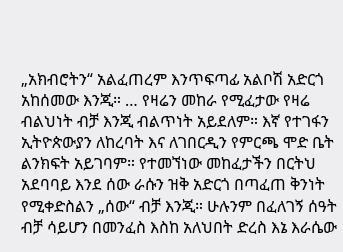„አክብሮትን“ አልፈጠረም እንጥፍጣፊ አልቦሽ አድርጎ አከሰመው እንጂ። … የዛሬን መከራ የሚፈታው የዛሬ ብልህነት ብቻ እንጂ ብልጥነት አይደለም። እኛ የተገፋን ኢትዮጵውያን ለከረባት እና ለገበርዲን የምርጫ ሞድ ቤት ልንክፍት አይገባም። የተመኘነው መከፈታችን በርትህ አደባባይ እንደ ሰው ራሱን ዝቅ አድርጎ በጣፈጠ ቅንነት የሚቀድስልን „ሰው“ ብቻ እንጂ። ሁሉንም በፈለገኝ ሰዓት ብቻ ሳይሆን በመንፈስ እስከ አለህበት ድረስ እኔ እራሴው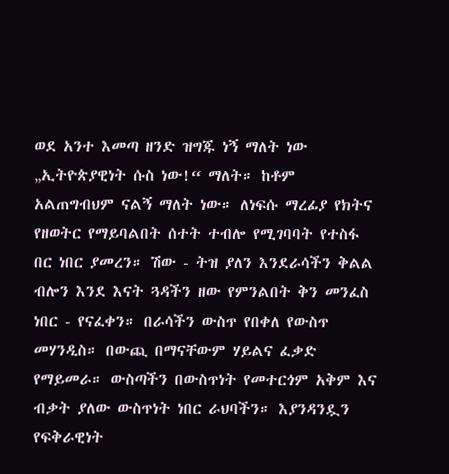ወደ አንተ እመጣ ዘንድ ዝግጁ ነኝ ማለት ነው „ኢትዮጵያዊነት ሱስ ነው!“ ማለት። ከቶም አልጠግብህም ናልኝ ማለት ነው። ለነፍሱ ማረፊያ የክትና የዘወትር የማይባልበት ሰተት ተብሎ የሚገባባት የተስፋ በር ነበር ያመረን። ሽው - ትዝ ያለን እንደራሳችን ቅልል ብሎን እንደ እናት ጓዳችን ዘው የምንልበት ቅን መንፈስ ነበር - የናፈቀን። በራሳችን ውስጥ የበቀለ የውስጥ መሃንዲስ። በውጪ በማናቸውም ሃይልና ፈቃድ የማይመራ። ውስጣችን በውስጥነት የመተርጎም አቅም እና ብቃት ያለው ውስጥነት ነበር ራህባችን። እያንዳንዷን የፍቅራዊነት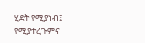ሂደት የሚያነብ፤ የሚያተረጉምና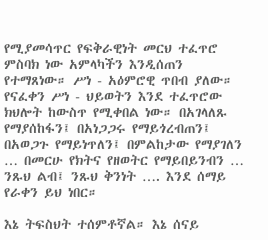የሚያመሳጥር የፍቅራዊነት መርህ ተፈጥሮ ምስባክ ነው አምላካችን እንዲሰጠን የተማጸነው። ሥነ - አዕምሮዊ ጥበብ ያለው። የናፈቀን ሥነ - ህይወትን እንደ ተፈጥሮው ክህሎት ከውስጥ የሚቀበል ነው። በአገላለጹ የማያሰከፋን፤ በአነጋጋሩ የማይጎረብጠን፤ በአወጋጉ የማይነጥለን፤ በምልከታው የማያገለን … በመርሁ የክትና የዘወትር የማይበይንብን … ንጹህ ልብ፤ ንጹህ ቅንነት …. እንደ ሰማይ የራቀን ይህ ነበር።

እኔ ትፍስህት ተሰምቶኛል። እኔ ሰናይ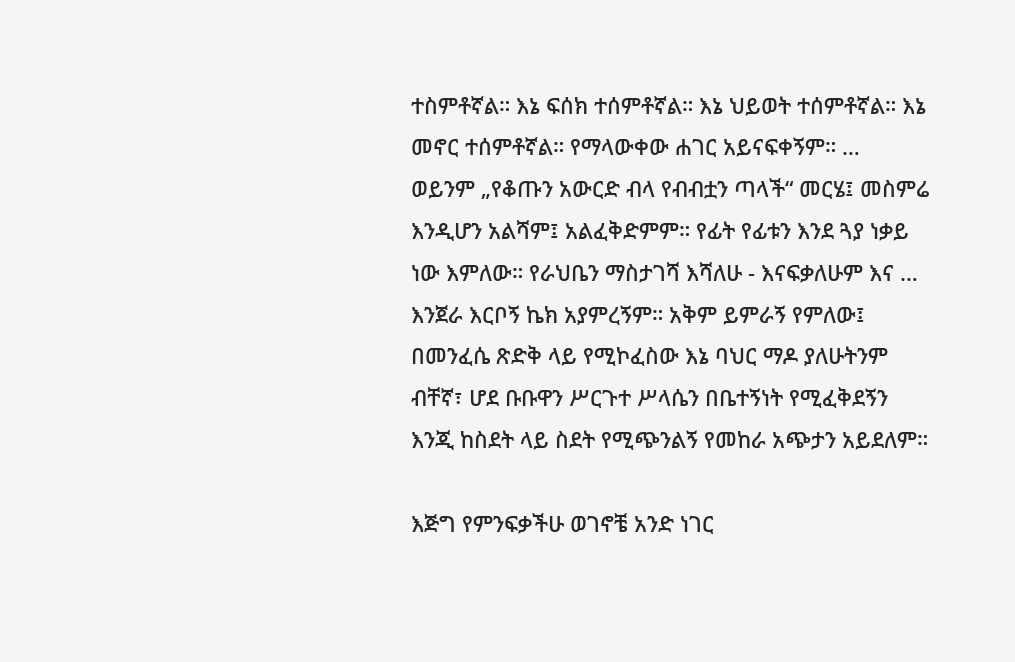ተስምቶኛል። እኔ ፍሰክ ተሰምቶኛል። እኔ ህይወት ተሰምቶኛል። እኔ መኖር ተሰምቶኛል። የማላውቀው ሐገር አይናፍቀኝም። … ወይንም „የቆጡን አውርድ ብላ የብብቷን ጣላች“ መርሄ፤ መስምሬ እንዲሆን አልሻም፤ አልፈቅድምም። የፊት የፊቱን እንደ ጓያ ነቃይ ነው እምለው። የራህቤን ማስታገሻ እሻለሁ - እናፍቃለሁም እና … እንጀራ እርቦኝ ኬክ አያምረኝም። አቅም ይምራኝ የምለው፤ በመንፈሴ ጽድቅ ላይ የሚኮፈስው እኔ ባህር ማዶ ያለሁትንም ብቸኛ፣ ሆደ ቡቡዋን ሥርጉተ ሥላሴን በቤተኝነት የሚፈቅደኝን እንጂ ከስደት ላይ ስደት የሚጭንልኝ የመከራ አጭታን አይደለም።

እጅግ የምንፍቃችሁ ወገኖቼ አንድ ነገር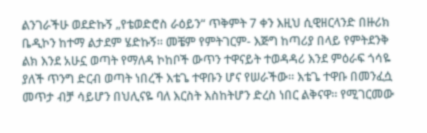ልንገራችሁ ወደድኩኝ „የቴወድሮስ ራዕይን“ ጥቅምት 7 ቀን እዚህ ሲዊዘርላንድ በዙሪክ ቤዲኮን ከተማ ልታደም ሄድኩኝ። መቼም የምትገርም- እጅግ ከጣሪያ በላይ የምትደንቅ ልክ እንደ አሁኗ ወጣት የማለዳ ኮከቦች ውጥን ተዋናይት ተወዳዳሪ እንደ ምዕራፍ ጎሳዬ ያለች ጥንግ ድርብ ወጣት ነበረች እቴጌ ተዋቡን ሆና የሠራችው። እቴጌ ተዋቡ በመንፈሷ መጥታ ብቻ ሳይሆን በህሊናዬ ባለ እርስት እስከትሆን ድረስ ነበር ልቅናዋ። የሚገርመው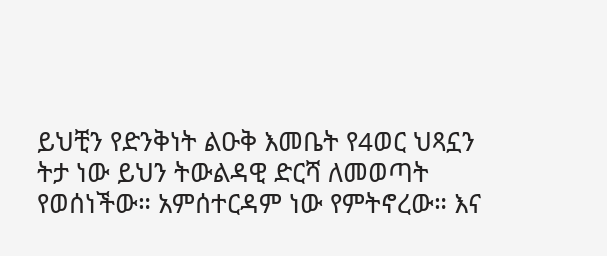ይህቺን የድንቅነት ልዑቅ እመቤት የ4ወር ህጻኗን ትታ ነው ይህን ትውልዳዊ ድርሻ ለመወጣት የወሰነችው። አምሰተርዳም ነው የምትኖረው። እና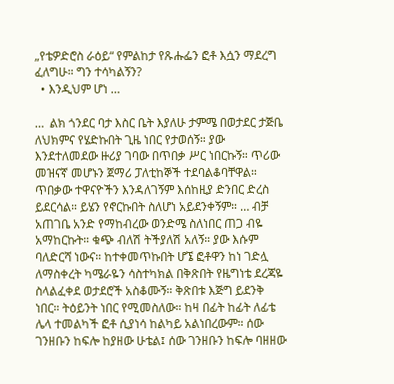„የቴዎድሮስ ራዕይ“ የምልከታ የጹሑፌን ፎቶ እሷን ማደረግ ፈለግሁ። ግን ተሳካልኝን?
  • እንዲህም ሆነ …

…  ልክ ጎንደር ባታ እስር ቤት እያለሁ ታምሜ በወታደር ታጅቤ ለህክምና የሄድኩበት ጊዜ ነበር የታወሰኝ። ያው እንደተለመደው ዙሪያ ገባው በጥበቃ ሥር ነበርኩኝ። ጥሪው መዝናኛ መሆኑን ጀማሪ ፓለቲከኞች ተደባልቆባቸዋል። ጥበቃው ተዋናዮችን እንዳለገኝም እሰከዚያ ድንበር ድረስ ይደርሳል። ይሄን የኖርኩበት ስለሆነ አይደንቀኝም። … ብቻ አጠገቤ አንድ የማከብረው ወንድሜ ስለነበር ጠጋ ብዬ አማከርኩት። ቁጭ ብለሽ ትችያለሽ አለኝ። ያው እሱም ባለድርሻ ነውና። ከተቀመጥኩበት ሆኜ ፎቶዋን ከነ ገድሏ ለማስቀረት ካሜራዬን ሳስተካክል በቅጽበት የዜግነቴ ደረጃዬ ስላልፈቀደ ወታደሮች አስቆሙኝ። ቅጽበቱ እጅግ ይደንቅ ነበር። ትዕይንት ነበር የሚመስለው። ከዛ በፊት ከፊት ለፊቴ ሌላ ተመልካች ፎቶ ሲያነሳ ከልካይ አልነበረውም። ሰው ገንዘቡን ከፍሎ ከያዘው ሁቴል፤ ሰው ገንዘቡን ከፍሎ ባዘዘው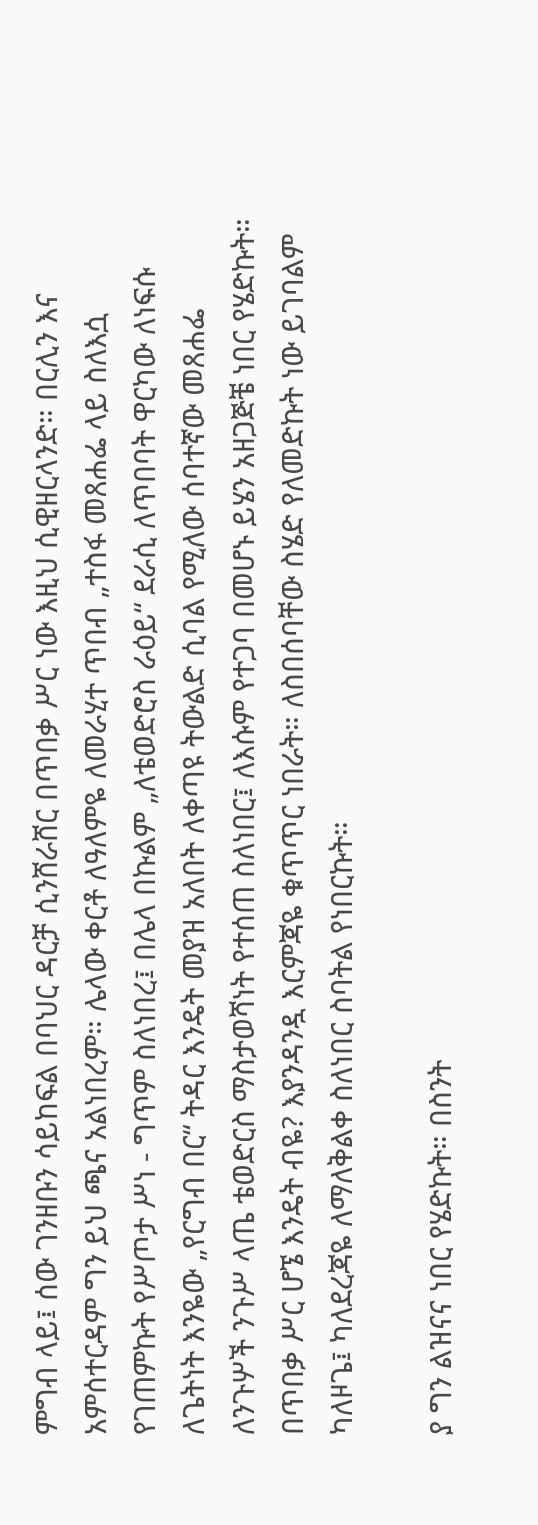ምግብ ላይ፤ ሰው ገንዘቡን ሳይከፍል በባህር ዳርቻ ሲንሸራሸር በጥበቃ ሥር ነው እዚህ ሲዊዘርላንድ። በርሊን እና አምሰተርዳም ግን ይህ ጫና አልነበረም። ሌላው ቀርቶ ለዓለምዬ ለመራሂተ ጥበብ „ተስፋ መጸሐፌ ላይ ስለእሷ የገጠምኩት የሥጦታ ሥነ - ግጥም ስለነበረ፤ በሌላ በኩልም „ለቴወድሮስ ራዕይ“ ደራሲ ለጥበባት ዋርካው ለነፍሱ ለጌትነት እንዬው „የርግብ በር“ ትዳር እንዴት መያዝ አለበት ለቀጣዩ ትውልድ ሲባል የሚለው ሰባተኛው መጸሐፌ ለንጉሦች ንጉሥ ላጤ ቴወድርስ ማስታወሻነት የተሰጠ ስለነበር፤ ለእሱም የተጋባ በመሆኑ ይሄን አዘጋጅቼ ነበር የሄድኩት። በጥበቃ ሥር ሆኜ እንዴት ብዬ? እያንዳንዷ እርምጃዬ ቁጥጥር ነበራት። ለስበሰባቸው ስሄድ የለመድኩት ነው ይገባልም ካለዞጌ፤ ካለደረጃዬ ለማለቅልቀ ስለነበር ስባትል የነበርኩት።

ያ ግን ልዝናና ነበር የሄድኩት። በስንት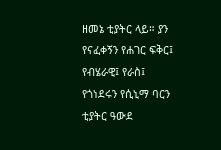ዘመኔ ቲያትር ላይ። ያን የናፈቀኝን የሐገር ፍቅር፤ የብሄራዊ፤ የራስ፤ የጎነደሩን የሲኒማ ባርን  ቲያትር ዓውደ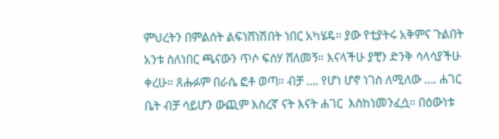ምህረትን በምልሰት ልፍነሸነሽበት ነበር አካሄዴ። ያው የቲያትሩ አቅምና ጉልበት አንቱ ስለነበር ጫናውን ጥሶ ፍሰሃ ሸለመኝ። እናላችሁ ያቺን ድንቅ ሳላሳያችሁ ቀረሁ። ጸሑፉም በራሴ ፎቶ ወጣ። ብቻ …. የሆነ ሆኖ ነገስ ለሚለው …. ሐገር ቤት ብቻ ሳይሆን ውጪም እስረኛ ናት እናት ሐገር  እስከነመንፈሷ። በዕውነቱ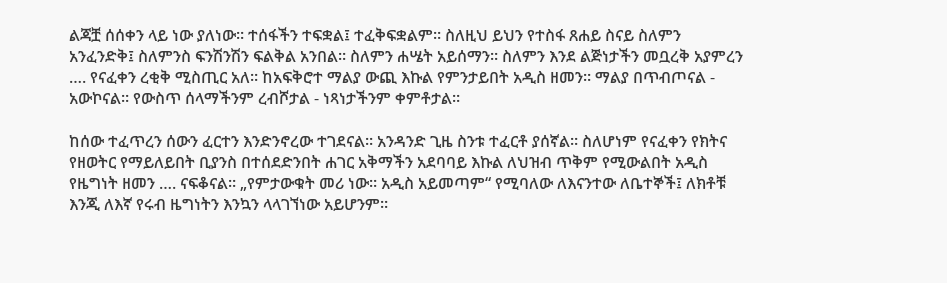ልጃቿ ሰሰቀን ላይ ነው ያለነው። ተሰፋችን ተፍቋል፤ ተፈቅፍቋልም። ስለዚህ ይህን የተስፋ ጸሐይ ስናይ ስለምን አንፈንድቅ፤ ስለምንስ ፍንሽንሽን ፍልቅል አንበል። ስለምን ሐሤት አይሰማን። ስለምን እንደ ልጅነታችን መቧረቅ አያምረን …. የናፈቀን ረቂቅ ሚስጢር አለ። ከአፍቅሮተ ማልያ ውጪ እኩል የምንታይበት አዲስ ዘመን። ማልያ በጥብጦናል - አውኮናል። የውስጥ ሰላማችንም ረብሾታል - ነጻነታችንም ቀምቶታል።

ከሰው ተፈጥረን ሰውን ፈርተን እንድንኖረው ተገደናል። አንዳንድ ጊዜ ስንቱ ተፈርቶ ያሰኛል። ስለሆነም የናፈቀን የክትና የዘወትር የማይለይበት ቢያንስ በተሰደድንበት ሐገር አቅማችን አደባባይ እኩል ለህዝብ ጥቅም የሚውልበት አዲስ የዜግነት ዘመን …. ናፍቆናል። „የምታውቁት መሪ ነው። አዲስ አይመጣም“ የሚባለው ለእናንተው ለቤተኞች፤ ለክቶቹ እንጂ ለእኛ የሩብ ዜግነትን እንኳን ላላገኘነው አይሆንም።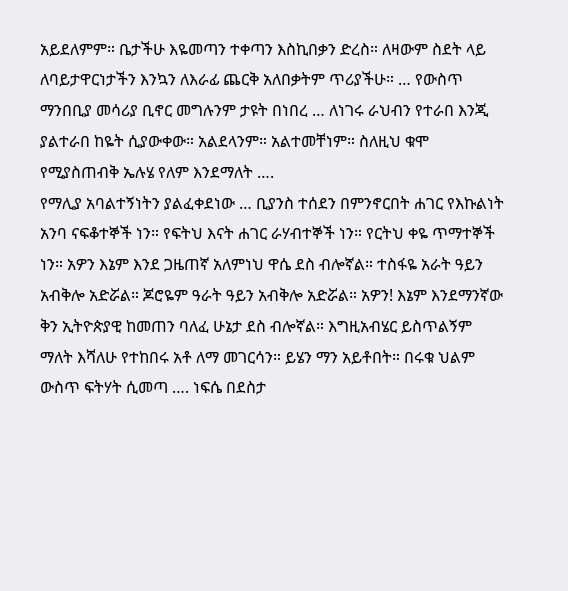አይደለምም። ቤታችሁ እዬመጣን ተቀጣን እስኪበቃን ድረስ። ለዛውም ስደት ላይ ለባይታዋርነታችን እንኳን ለእራፊ ጨርቅ አለበቃትም ጥሪያችሁ። … የውስጥ ማንበቢያ መሳሪያ ቢኖር መግሉንም ታዩት በነበረ … ለነገሩ ራህብን የተራበ እንጂ ያልተራበ ከዬት ሲያውቀው። አልደላንም። አልተመቸነም። ስለዚህ ቁሞ የሚያስጠብቅ ኤሉሄ የለም እንደማለት ….
የማሊያ አባልተኝነትን ያልፈቀደነው … ቢያንስ ተሰደን በምንኖርበት ሐገር የእኩልነት አንባ ናፍቆተኞች ነን። የፍትህ እናት ሐገር ራሃብተኞች ነን። የርትህ ቀዬ ጥማተኞች ነን። አዎን እኔም እንደ ጋዜጠኛ አለምነህ ዋሴ ደስ ብሎኛል። ተስፋዬ አራት ዓይን አብቅሎ አድሯል። ጆሮዬም ዓራት ዓይን አብቅሎ አድሯል። አዎን! እኔም እንደማንኛው ቅን ኢትዮጵያዊ ከመጠን ባለፈ ሁኔታ ደስ ብሎኛል። እግዚአብሄር ይስጥልኝም ማለት እሻለሁ የተከበሩ አቶ ለማ መገርሳን። ይሄን ማን አይቶበት። በሩቁ ህልም ውስጥ ፍትሃት ሲመጣ …. ነፍሴ በደስታ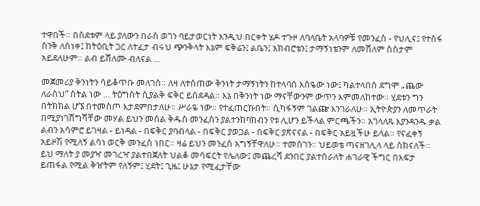ተዋበች። በስደቱም ላይ ያለውን በራስ ወገን ባይታወርነት እንዲህ በርቀት ሄዶ ተጉዞ ለባለቤት አላባዎቹ የመንፈስ - የህሊና፤ የተስፋ ስንቅ ለሰነቀ፤ ከትዕቢት ጋር ለተፈታ ብሩህ ጭንቅላት እኔም ፍቅሬን፤ ልቤን፤ አክብሮቴን፤ ታማኝነቴንም ለመሸለም ስስታም አይደለሁም። ልብ ይሸለሙ ብለናል …

መጀመሪያ ቅንነትን ሳይቆጥቡ መለገስ። ለዛ ለተሰጠው ቅንነት ታማኝነትን ከተላባሰ እሰዬው ነው፤ ካልተላበሰ ደግሞ „ጨው ለራስህ“ ስትል ነው … ትዕግስት ሲያልቅ ፍቅር ይሰደዳል። እኔ በቅንነት ነው ማናቸውንም ውጥን እምመለከተው። ሂደቱን ግን በትክክል ሆኜ በተመስጦ እታደምበታለሁ። ሥራዬ ነው። የተፈጠርኩበት። ሲካፋኝም ገልጬ እንገራለሁ። ኢትዮጵያን ለመጥራት በሚያነገሸግሻቸው መሃል ይህን መሰል ቅዱስ መንፈስን ያልተንከባከብን የቱ ሊሆን ይችላል ምርጫችን። አገላለጹ እያንዳንዱ ቃል ልብን አሳምሮ ይገዛል - ይነዳል - በፍቅር ያባብላል - በፍቅር ያወጋል - በፍቅር ያጽናናል - በፍቅር አይዟችሁ ይላል። የናፈቀኝ አይዞሽ የሚለኝ ልሳነ ወርቅ መንፈስ ነበር። ዛሬ ይህን መንፈስ አግኝቸዋለሁ። ተመስገን። ህይወቴ ጣናዘገሊላ ላይ ሰክናለች። ይህ ማለት ያ መያዣ መገረዣ ያልተበጀለት ህልቆ መሳፍርት የሌለው፤ መጨረሻ ደንበር ያልተሰራለት ሐገራዊ ችግር በእፍታ ይጠፋል የሚል ቅዠትም የለኝም፤ ሂደት፤ ጊዜ፤ ሁኔታ የሚፈታቸው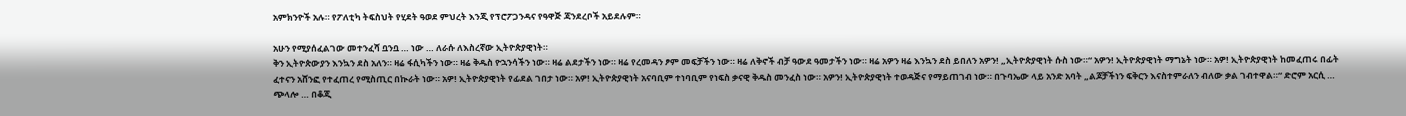አምክንዮች አሉ። የፖለቲካ ትፍስህት የሂደት ዓወደ ምህረት እንጂ የፕሮፖጋንዳና የዓዋጅ ጃንደረቦች አይደሉም።

አሁን የሚያሰፈልገው መተንፈሻ ቧንቧ … ነው … ለራሱ ለእስረኛው ኢትዮጵያዊነት።
ቅን ኢትዮጵውያን እንኳን ደስ አለን። ዛሬ ፋሲካችን ነው። ዛሬ ቅዱስ ዮኋንሳችን ነው። ዛሬ ልደታችን ነው። ዛሬ የረመዳን ፆም መፍቻችን ነው። ዛሬ ለቅኖች ብቻ ዓውደ ዓመታችን ነው። ዛሬ አዎን ዛሬ እንኳን ደስ ይበለን አዎን! „ኢትዮጵያዊነት ሱስ ነው።“ አዎን! ኢትዮጵያዊነት ማግኔት ነው። አዎ! ኢትዮጵያዊነት ከመፈጠሩ በፊት ፈተናን አሸንፎ የተፈጠረ የሚስጢር በኲራት ነው። አዎ! ኢትዮጵያዊነት የፊደል ገበታ ነው። አዎ! ኢትዮጵያዊነት አናባቢም ተነባቢም የነፍስ ቃናዊ ቅዱስ መንፈስ ነው። አዎን! ኢትዮጵያዊነት ተወዳጅና የማይጠገብ ነው። በጉባኤው ላይ አንድ አባት „ልጆቻችነን ፍቅርን እናስተምራለን ብለው ቃል ገብተዋል።“ ድሮም አርሲ … ጭላሎ … በቆጂ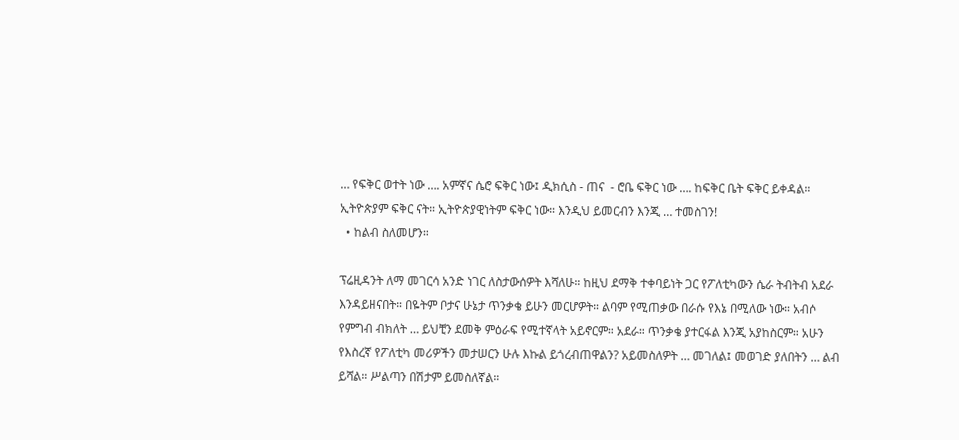… የፍቅር ወተት ነው …. አምኛና ሴሮ ፍቅር ነው፤ ዲክሲስ - ጠና  - ሮቤ ፍቅር ነው …. ከፍቅር ቤት ፍቅር ይቀዳል። ኢትዮጵያም ፍቅር ናት። ኢትዮጵያዊነትም ፍቅር ነው። እንዲህ ይመርብን እንጂ … ተመስገን!
  • ከልብ ስለመሆን።

ፕሬዚዳንት ለማ መገርሳ አንድ ነገር ለስታውሰዎት እሻለሁ። ከዚህ ደማቅ ተቀባይነት ጋር የፖለቲካውን ሴራ ትብትብ አደራ እንዳይዘናበት። በዬትም ቦታና ሁኔታ ጥንቃቄ ይሁን መርሆዎት። ልባም የሚጠቃው በራሱ የእኔ በሚለው ነው። አብሶ የምግብ ብክለት … ይህቺን ደመቅ ምዕራፍ የሚተኛላት አይኖርም። አደራ። ጥንቃቄ ያተርፋል እንጂ አያከስርም። አሁን የእስረኛ የፖለቲካ መሪዎችን መታሠርን ሁሉ እኩል ይጎረብጠዋልን? አይመስለዎት … መገለል፤ መወገድ ያለበትን … ልብ ይሻል። ሥልጣን በሽታም ይመስለኛል።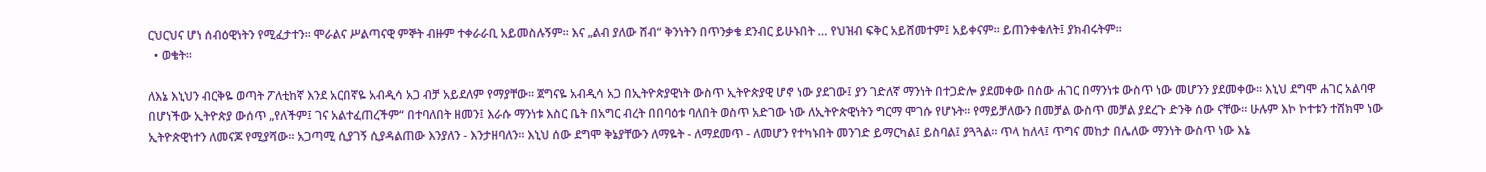ርህርህና ሆነ ሰብዕዊነትን የሚፈታተን። ሞራልና ሥልጣናዊ ምኞት ብዙም ተቀራራቢ አይመስሉኝም። እና „ልብ ያለው ሸብ“ ቅንነትን በጥንቃቄ ደንብር ይሁኑበት … የህዝብ ፍቅር አይሸመተም፤ አይቀናም። ይጠንቀቁለት፤ ያክብሩትም።
  • ወቄት።

ለእኔ እኒህን ብርቅዬ ወጣት ፖለቲከኛ እንደ አርበኛዬ አብዲሳ አጋ ብቻ አይደለም የማያቸው። ጀግናዬ አብዲሳ አጋ በኢትዮጵያዊነት ውስጥ ኢትዮጵያዊ ሆኖ ነው ያደገው፤ ያን ገድለኛ ማንነት በተጋድሎ ያደመቀው በሰው ሐገር በማንነቱ ውስጥ ነው መሆንን ያደመቀው። እኒህ ደግሞ ሐገር አልባዋ በሆነችው ኢትዮጵያ ውሰጥ „የለችም፤ ገና አልተፈጠረችም“ በተባለበት ዘመን፤ እራሱ ማንነቱ እስር ቤት በአግር ብረት በበባዕቱ ባለበት ወስጥ አድገው ነው ለኢትዮጵዊነትን ግርማ ሞገሱ የሆኑት። የማይቻለውን በመቻል ውስጥ መቻል ያደረጉ ድንቅ ሰው ናቸው። ሁሉም እኮ ኮተቱን ተሸክሞ ነው ኢትዮጵዊነተን ለመናጆ የሚያሻው። አጋጣሚ ሲያገኝ ሲያዳልጠው እንያለን - እንታዘባለን። እኒህ ሰው ደግሞ ቅኔያቸውን ለማዬት - ለማደመጥ - ለመሆን የተካኑበት መንገድ ይማርካል፤ ይስባል፤ ያጓጓል። ጥላ ከለላ፤ ጥግና መከታ በሌለው ማንነት ውስጥ ነው እኔ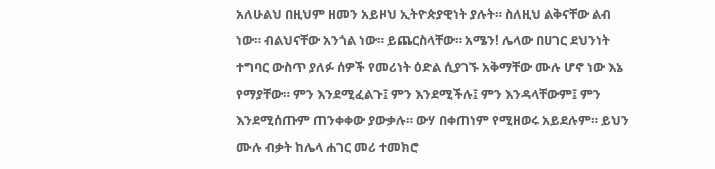አለሁልህ በዚህም ዘመን አይዞህ ኢትዮጵያዊነት ያሉት። ስለዚህ ልቅናቸው ልብ ነው። ብልህናቸው አንጎል ነው። ይጨርስላቸው። አሜን! ሌላው በሀገር ደህንነት ተግባር ውስጥ ያለፉ ሰዎች የመሪነት ዕድል ሲያገኙ አቅማቸው ሙሉ ሆኖ ነው እኔ የማያቸው። ምን እንደሚፈልጉ፤ ምን እንደሚችሉ፤ ምን እንዳላቸውም፤ ምን እንደሚሰጡም ጠንቀቀው ያውቃሉ። ውሃ በቀጠነም የሚዘወሩ አይደሉም። ይህን ሙሉ ብቃት ከሌላ ሐገር መሪ ተመክሮ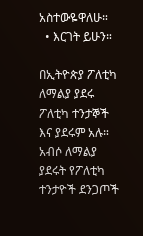አስተውዬዋለሁ።
  • እርገት ይሁን።

በኢትዮጵያ ፖለቲካ ለማልያ ያደሩ ፖለቲካ ተንታኞች እና ያደሩም አሉ። አብሶ ለማልያ ያደሩት የፖለቲካ ተንታዮች ደንጋጦች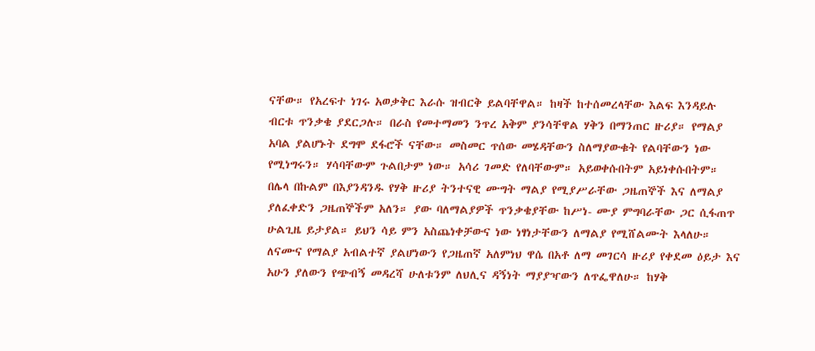ናቸው። የአረፍተ ነገሩ አወቃቅር እራሱ ዝብርቅ ይልባቸዋል። ከዛች ከተሰመረላቸው እልፍ እንዳይሉ ብርቱ ጥንቃቄ ያደርጋሉ። በራስ የመተማመን ንጥረ አቅም ያንሳቸዋል ሃቅን በማንጠር ዙሪያ። የማልያ አባል ያልሆኑት ደግሞ ደፋሮች ናቸው። መስመር ጥሰው መሄዳቸውን ስለማያውቁት የልባቸውን ነው የሚነግሩን። ሃሳባቸውም ጉልበታም ነው። አሳሪ ገመድ የለባቸውም። አይወቀሱበትም አይነቀሱበትም። በሌላ በኩልም በእያንዳንዱ የሃቅ ዙሪያ ትንተናዊ ሙግት ማልያ የሚያሥራቸው ጋዜጠኞች እና ለማልያ ያለፈቀድን ጋዜጠኞችም አለን። ያው ባለማልያዎች ጥንቃቄያቸው ከሥነ- ሙያ ምግባራቸው ጋር ሲፋጠጥ ሁልጊዜ ይታያል። ይህን ሳይ ምን አስጨነቀቻውና ነው ነፃነታቸውን ለማልያ የሚሸልሙት እላለሁ። ለናሙና የማልያ አብልተኛ ያልሆነውን የጋዜጠኛ አለምነህ ዋሴ በአቶ ለማ መገርሳ ዙሪያ የቀደመ ዕይታ እና አሁን ያለውን የጭብኝ መዳረሻ ሁለቱንም ለህሊና ዳኝነት ማያያዣውን ለጥፌዋለሁ። ከሃቅ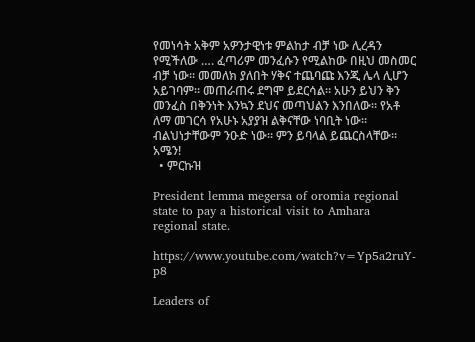የመነሳት አቅም አዎንታዊነቱ ምልከታ ብቻ ነው ሊረዳን የሚችለው …. ፈጣሪም መንፈሱን የሚልከው በዚህ መስመር ብቻ ነው። መመለክ ያለበት ሃቅና ተጨባጩ እንጂ ሌላ ሊሆን አይገባም። መጠራጠሩ ደግሞ ይደርሳል። አሁን ይህን ቅን መንፈስ በቅንነት እንኳን ደህና መጣህልን እንበለው። የአቶ ለማ መገርሳ የአሁኑ አያያዝ ልቅናቸው ነባቢት ነው። ብልህነታቸውም ንዑድ ነው። ምን ይባላል ይጨርስላቸው። አሜን!
  • ምርኩዝ

President lemma megersa of oromia regional state to pay a historical visit to Amhara regional state.

https://www.youtube.com/watch?v=Yp5a2ruY-p8

Leaders of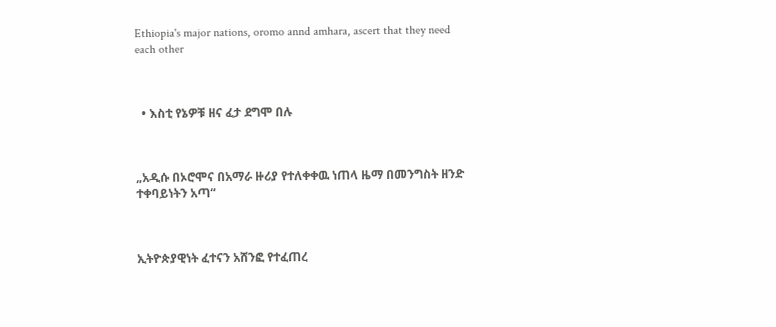Ethiopia's major nations, oromo annd amhara, ascert that they need each other



  • እስቲ የኔዎቹ ዘና ፈታ ደግሞ በሉ



„አዲሱ በኦሮሞና በአማራ ዙሪያ የተለቀቀዉ ነጠላ ዜማ በመንግስት ዘንድ ተቀባይነትን አጣ“



ኢትዮጵያዊነት ፈተናን አሸንፎ የተፈጠረ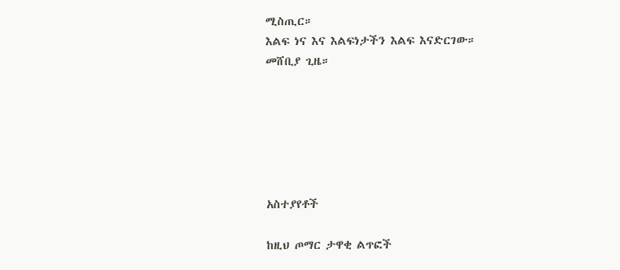ሚስጢር።
እልፍ ነና እና እልፍነታችን እልፍ እናድርገው።
መሸቢያ ጊዜ።






አስተያየቶች

ከዚህ ጦማር ታዋቂ ልጥፎች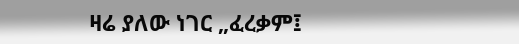ዛሬ ያለው ነገር „ፈረቃም፤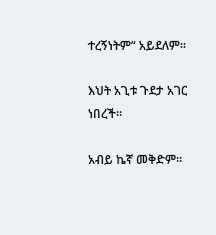ተረኝነትም“ አይደለም።

እህት አጊቱ ጉደታ አገር ነበረች።

አብይ ኬኛ መቅድም።